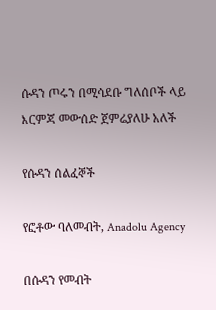ሱዳን ጦሩን በሚሳደቡ ግለሰቦች ላይ እርምጃ መውሰድ ጀምሬያለሁ አለች

የሱዳን ሰልፈኞች

የፎቶው ባለመብት, Anadolu Agency

በሱዳን የመብት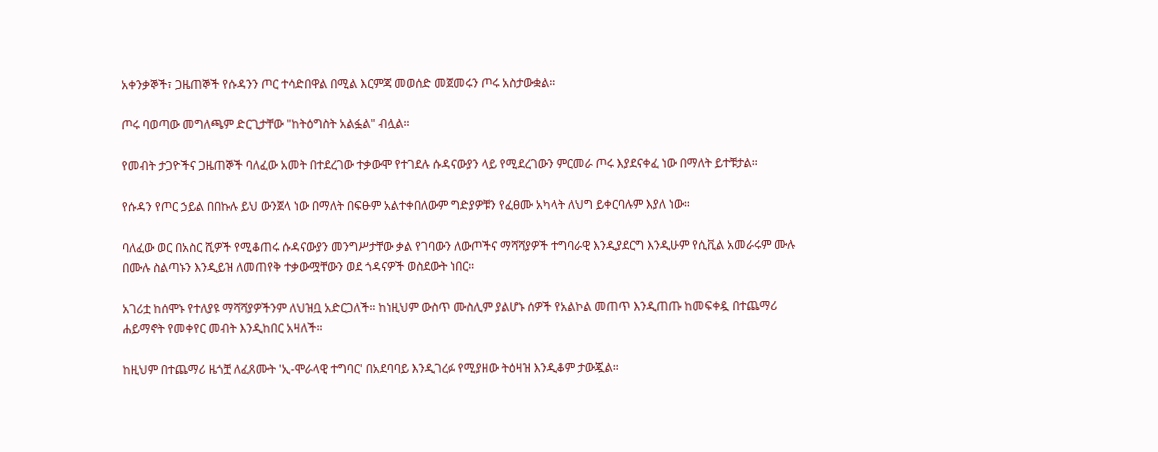አቀንቃኞች፣ ጋዜጠኞች የሱዳንን ጦር ተሳድበዋል በሚል እርምጃ መወሰድ መጀመሩን ጦሩ አስታውቋል።

ጦሩ ባወጣው መግለጫም ድርጊታቸው "ከትዕግስት አልፏል" ብሏል።

የመብት ታጋዮችና ጋዜጠኞች ባለፈው አመት በተደረገው ተቃውሞ የተገደሉ ሱዳናውያን ላይ የሚደረገውን ምርመራ ጦሩ እያደናቀፈ ነው በማለት ይተቹታል።

የሱዳን የጦር ኃይል በበኩሉ ይህ ውንጀላ ነው በማለት በፍፁም አልተቀበለውም ግድያዎቹን የፈፀሙ አካላት ለህግ ይቀርባሉም እያለ ነው።

ባለፈው ወር በአስር ሺዎች የሚቆጠሩ ሱዳናውያን መንግሥታቸው ቃል የገባውን ለውጦችና ማሻሻያዎች ተግባራዊ እንዲያደርግ እንዲሁም የሲቪል አመራሩም ሙሉ በሙሉ ስልጣኑን እንዲይዝ ለመጠየቅ ተቃውሟቸውን ወደ ጎዳናዎች ወስደውት ነበር።

አገሪቷ ከሰሞኑ የተለያዩ ማሻሻያዎችንም ለህዝቧ አድርጋለች። ከነዚህም ውስጥ ሙስሊም ያልሆኑ ሰዎች የአልኮል መጠጥ እንዲጠጡ ከመፍቀዷ በተጨማሪ ሐይማኖት የመቀየር መብት እንዲከበር አዛለች።

ከዚህም በተጨማሪ ዜጎቿ ለፈጸሙት 'ኢ-ሞራላዊ ተግባር' በአደባባይ እንዲገረፉ የሚያዘው ትዕዛዝ እንዲቆም ታውጇል።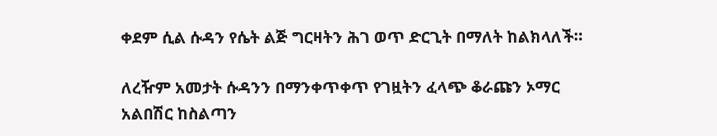ቀደም ሲል ሱዳን የሴት ልጅ ግርዛትን ሕገ ወጥ ድርጊት በማለት ከልክላለች።

ለረዥም አመታት ሱዳንን በማንቀጥቀጥ የገዟትን ፈላጭ ቆራጩን ኦማር አልበሽር ከስልጣን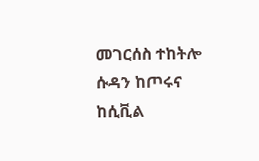መገርሰስ ተከትሎ ሱዳን ከጦሩና ከሲቪል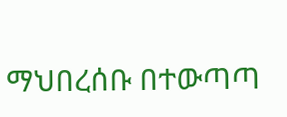ማህበረሰቡ በተውጣጣ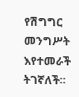የሽግግር መንግሥት እየተመራች ትገኛለች።